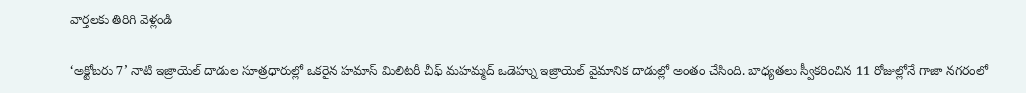వార్తలకు తిరిగి వెళ్లండి

‘అక్టోబరు 7’ నాటి ఇజ్రాయెల్ దాడుల సూత్రధారుల్లో ఒకరైన హమాస్ మిలిటరీ చీఫ్ మహమ్మద్ ఒడెహ్ను ఇజ్రాయెల్ వైమానిక దాడుల్లో అంతం చేసింది. బాధ్యతలు స్వీకరించిన 11 రోజుల్లోనే గాజా నగరంలో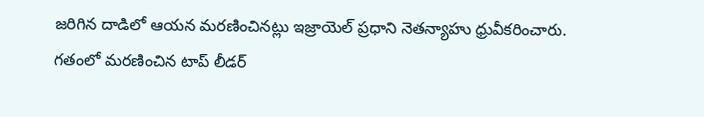జరిగిన దాడిలో ఆయన మరణించినట్లు ఇజ్రాయెల్ ప్రధాని నెతన్యాహు ధ్రువీకరించారు.
గతంలో మరణించిన టాప్ లీడర్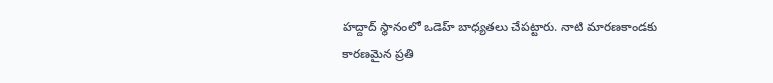హద్దాద్ స్థానంలో ఒడెహ్ బాధ్యతలు చేపట్టారు. నాటి మారణకాండకు కారణమైన ప్రతి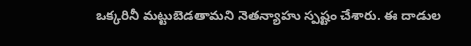ఒక్కరినీ మట్టుబెడతామని నెతన్యాహు స్పష్టం చేశారు. ఈ దాడుల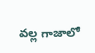వల్ల గాజాలో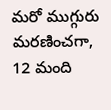మరో ముగ్గురు మరణించగా, 12 మంది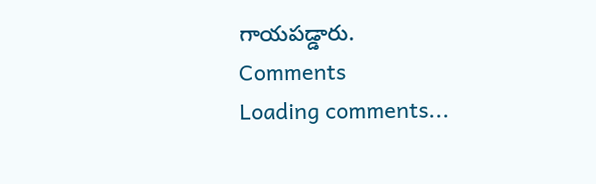గాయపడ్డారు.
Comments
Loading comments...